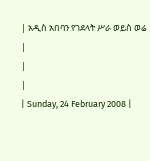| አዲስ አበባን የገደላት ሥራ ወይስ ወሬ |
|
|
| Sunday, 24 February 2008 |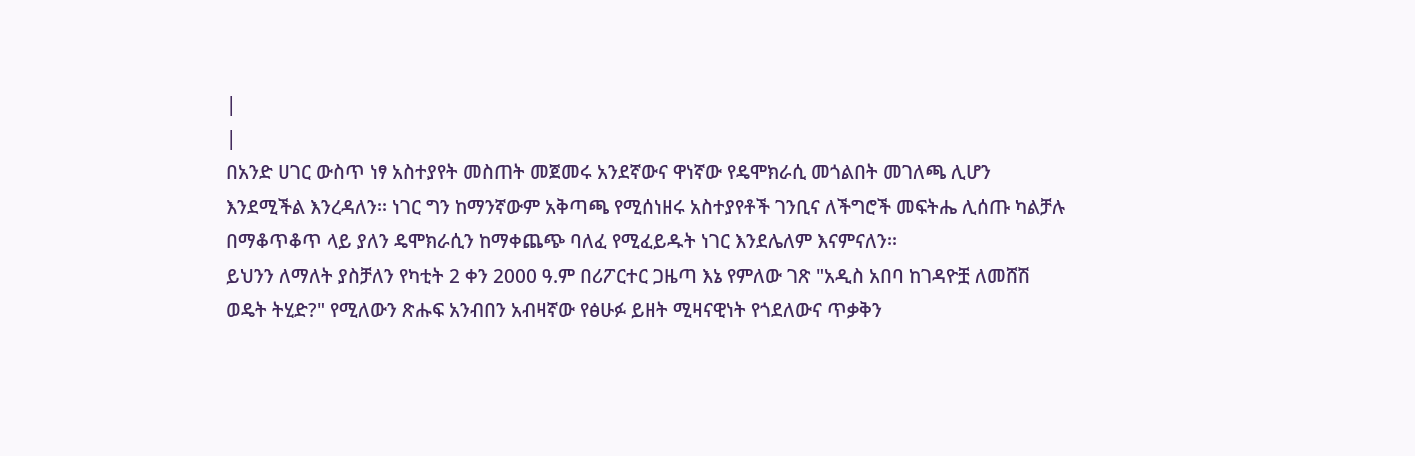|
|
በአንድ ሀገር ውስጥ ነፃ አስተያየት መስጠት መጀመሩ አንደኛውና ዋነኛው የዴሞክራሲ መጎልበት መገለጫ ሊሆን እንደሚችል እንረዳለን፡፡ ነገር ግን ከማንኛውም አቅጣጫ የሚሰነዘሩ አስተያየቶች ገንቢና ለችግሮች መፍትሔ ሊሰጡ ካልቻሉ በማቆጥቆጥ ላይ ያለን ዴሞክራሲን ከማቀጨጭ ባለፈ የሚፈይዱት ነገር እንደሌለም እናምናለን፡፡
ይህንን ለማለት ያስቻለን የካቲት 2 ቀን 2000 ዓ.ም በሪፖርተር ጋዜጣ እኔ የምለው ገጽ "አዲስ አበባ ከገዳዮቿ ለመሸሽ ወዴት ትሂድ?" የሚለውን ጽሑፍ አንብበን አብዛኛው የፅሁፉ ይዘት ሚዛናዊነት የጎደለውና ጥቃቅን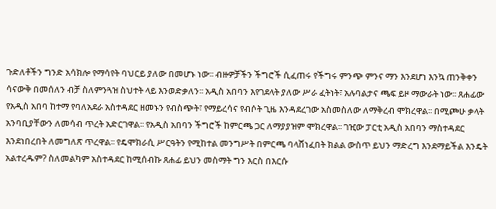ጉድለቶችን ግንድ አሳክሎ የማሳየት ባህርይ ያለው በመሆኑ ነው፡፡ ብዙዎቻችን ችግሮች ሲፈጠሩ የችግሩ ምንጭ ምንና ማን እንደሆነ እንኳ ጠንቅቀን ሳናውቅ በመሰለን ብቻ ስለምንጓዝ ስህተት ላይ እንወድቃለን፡፡ አዲስ አበባን እየገደላት ያለው ሥራ ፈትነት፣ አሉባልታና ጫፍ ይዞ ማውራት ነው፡፡ ጸሐፊው የአዲስ አበባ ከተማ የባለአደራ አስተዳደር ዘመኑን የብስጭት፣ የማይረሳና የብሶት ጊዜ እንዳደረገው አስመስለው ለማቅረብ ሞክረዋል፡፡ በሚጮሁ ቃላት አንባቢያቸውን ለመሳብ ጥረት አድርገዋል፡፡ የአዲስ አበባን ችግሮች ከምርጫ ጋር ለማያያዝም ሞክረዋል፡፡ ገዢው ፓርቲ አዲስ አበባን ማስተዳደር እንደነበረበት ለመግለጽ ጥረዋል፡፡ የዴሞክራሲ ሥርዓትን የሚከተል መንግሥት በምርጫ ባላሸነፈበት ክልል ውስጥ ይህን ማድረግ እንደማይችል እንዴት አልተረዱም? ስለመልካም አስተዳደር ከሚሰብኩ ጸሐፊ ይህን መስማት ግን እርስ በእርሱ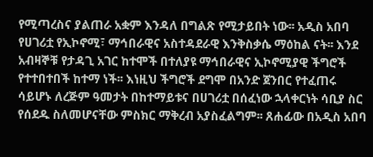የሚጣረስና ያልጠራ አቋም እንዳለ በግልጽ የሚታይበት ነው፡፡ አዲስ አበባ የሀገሪቷ የኢኮኖሚ፣ ማኅበራዊና አስተዳደራዊ እንቅስቃሴ ማዕከል ናት፡፡ እንደ አብዛኞቹ የታዳጊ አገር ከተሞች በተለያዩ ማኅበራዊና ኢኮኖሚያዊ ችግሮች የተተበተበች ከተማ ነች፡፡ እነዚህ ችግሮች ደግሞ በአንድ ጀንበር የተፈጠሩ ሳይሆኑ ለረጅም ዓመታት በከተማይቱና በሀገሪቷ በሰፈነው ኋላቀርነት ሳቢያ ስር የሰደዱ ስለመሆናቸው ምስክር ማቅረብ አያስፈልግም፡፡ ጸሐፊው በአዲስ አበባ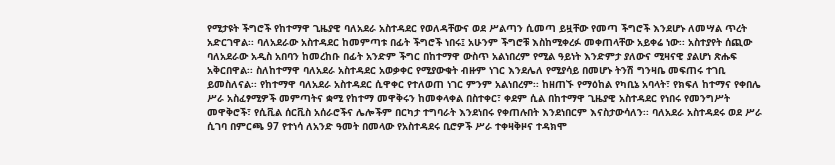የሚታዩት ችግሮች የከተማዋ ጊዜያዊ ባለአደራ አስተዳደር የወለዳቸውና ወደ ሥልጣን ሲመጣ ይዟቸው የመጣ ችግሮች እንደሆኑ ለመሣል ጥረት አድርገዋል፡፡ ባለአደራው አስተዳደር ከመምጣቱ በፊት ችግሮች ነበሩ፤ አሁንም ችግሮቹ እስከሚቀረፉ መቀጠላቸው አይቀሬ ነው፡፡ አስተያየት ሰጪው ባለአደራው አዲስ አበባን ከመረከቡ በፊት አንድም ችግር በከተማዋ ውስጥ አልነበረም የሚል ዓይነት እንድምታ ያለውና ሚዛናዊ ያልሆነ ጽሑፍ አቅርበዋል፡፡ ስለከተማዋ ባለአደራ አስተዳደር አወቃቀር የሚያውቁት ብዙም ነገር እንደሌለ የሚያሳይ በመሆኑ ትንሽ ግንዛቤ መፍጠሩ ተገቢ ይመስለናል፡፡ የከተማዋ ባለአደራ አስተዳደር ሲዋቀር የተለወጠ ነገር ምንም አልነበረም፡፡ ከዘጠኙ የማዕከል የካቢኔ አባላት፣ የክፍለ ከተማና የቀበሌ ሥራ አስፈፃሚዎች መምጣትና ቋሚ የከተማ መዋቅሩን ከመቀላቀል በስተቀር፣ ቀደም ሲል በከተማዋ ጊዜያዊ አስተዳደር የነበሩ የመንግሥት መዋቅሮች፣ የሲቪል ሰርቪስ አሰራሮችና ሌሎችም በርካታ ተግባራት እንደነበሩ የቀጠሉበት እንደነበርም እናስታውሳለን፡፡ ባለአደራ አስተዳደሩ ወደ ሥራ ሲገባ በምርጫ 97 የተነሳ ለአንድ ዓመት በመላው የአስተዳደሩ ቢሮዎች ሥራ ተቀዛቅዞና ተዳክሞ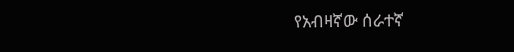የአብዛኛው ሰራተኛ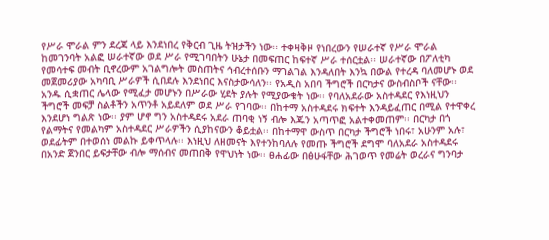የሥራ ሞራል ምን ደረጃ ላይ እንደነበረ የቅርብ ጊዜ ትዝታችን ነው፡፡ ተቀዛቅዞ የነበረውን የሠራተኛ የሥራ ሞራል ከመገንባት አልፎ ሠራተኛው ወደ ሥራ የሚገባበትን ሁኔታ በመፍጠር ከፍተኛ ሥራ ተሰርቷል፡፡ ሠራተኛው በፖለቲካ የመሳተፍ መብት ቢኖረውም አገልግሎት መስጠትና ኅብረተሰቡን ማገልገል እንዳለበት እንኳ በውል የተረዳ ባለመሆኑ ወደ መጀመሪያው አካባቢ ሥራዎች ሲበደሉ እንደነበር እናስታውሳለን፡፡ የአዲስ አበባ ችግሮች በርካታና ውስብስቦች ናቸው፡፡ አንዱ ሲቋጠር ሌላው የሚፈታ መሆኑን በሥራው ሂደት ያሉት የሚያውቁት ነው፡፡ የባለአደራው አስተዳደር የእነዚህን ችግሮች መፍቻ ስልቶችን አጥንቶ አይደለም ወደ ሥራ የገባው፡፡ በከተማ አስተዳደሩ ክፍተት እንዳይፈጠር በሚል የተዋቀረ እንደሆነ ግልጽ ነው፡፡ ያም ሆኖ ግን አስተዳደሩ አደራ ጠባቂ ነኝ ብሎ እጁን አጣጥፎ አልተቀመጠም፡፡ በርካታ በጎ የልማትና የመልካም አስተዳደር ሥራዎችን ሲያከናውን ቆይቷል፡፡ በከተማዋ ውስጥ በርካታ ችግሮች ነበሩ፣ አሁንም አሉ፣ ወደፊትም በተወሰነ መልኩ ይቀጥላሉ፡፡ እነዚህ ለዘመናት እየተንከባለሉ የመጡ ችግሮች ደግሞ ባለአደራ አስተዳደሩ በአንድ ጀንበር ይፍታቸው ብሎ ማሰብና መጠበቅ የዋህነት ነው፡፡ ፀሐፊው በፅሁፋቸው ሕገወጥ የመሬት ወረራና ግንባታ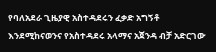የባለአደራ ጊዜያዊ አስተዳደሩን ፈቃድ አግኝቶ እንደሚከናወንና የአስተዳደሩ አላማና አጀንዳ ብቻ አድርገው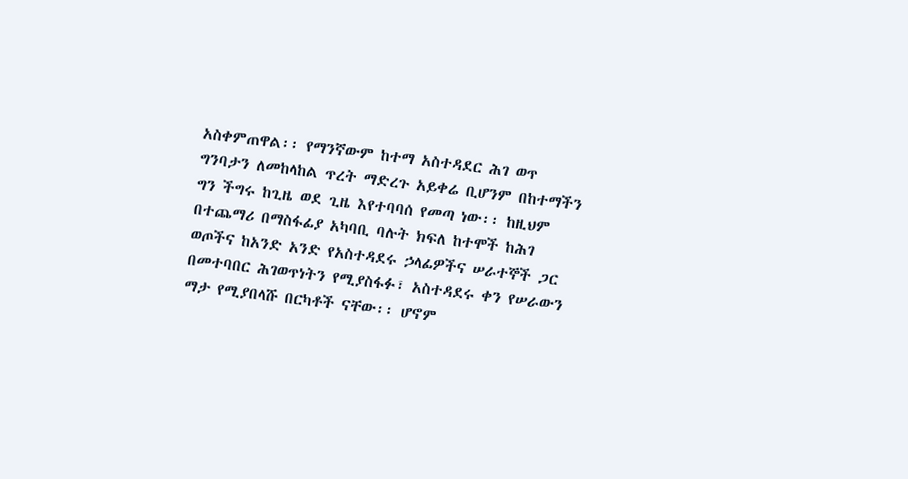አስቀምጠዋል፡፡ የማንኛውም ከተማ አስተዳደር ሕገ ወጥ ግንባታን ለመከላከል ጥረት ማድረጉ አይቀሬ ቢሆንም በከተማችን ግን ችግሩ ከጊዜ ወደ ጊዜ እየተባባሰ የመጣ ነው፡፡ ከዚህም በተጨማሪ በማስፋፊያ አካባቢ ባሉት ክፍለ ከተሞች ከሕገ ወጦችና ከአንድ አንድ የአስተዳደሩ ኃላፊዎችና ሠራተኞች ጋር በመተባበር ሕገወጥነትን የሚያስፋፉ፣ አስተዳደሩ ቀን የሠራውን ማታ የሚያበላሹ በርካቶች ናቸው፡፡ ሆኖም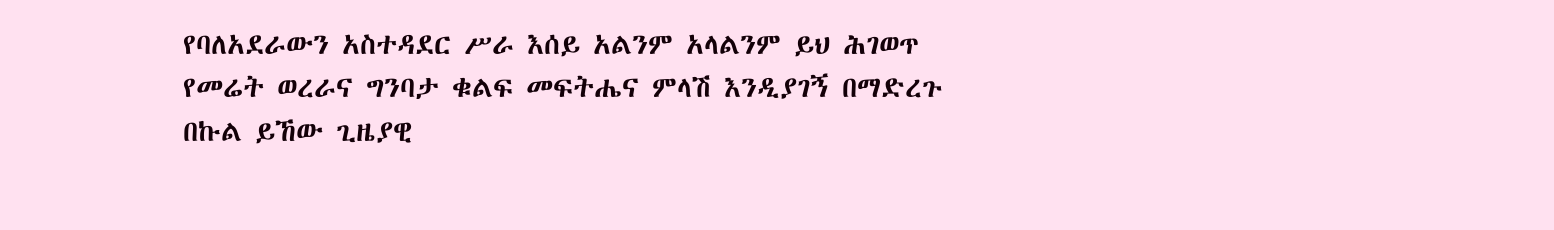የባለአደራውን አስተዳደር ሥራ እሰይ አልንም አላልንም ይህ ሕገወጥ የመሬት ወረራና ግንባታ ቁልፍ መፍትሔና ምላሽ እንዲያገኝ በማድረጉ በኩል ይኸው ጊዜያዊ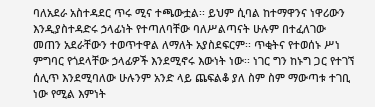ባለአደራ አስተዳደር ጥሩ ሚና ተጫውቷል፡፡ ይህም ሲባል ከተማዋንና ነዋሪውን እንዲያስተዳድሩ ኃላፊነት የተጣለባቸው ባለሥልጣናት ሁሉም በተፈለገው መጠን አደራቸውን ተወጥተዋል ለማለት አያስደፍርም፡፡ ጥቂትና የተወሰኑ ሥነ ምግባር የጎደላቸው ኃላፊዎች እንደሚኖሩ እውነት ነው፡፡ ነገር ግን ከኑግ ጋር የተገኘ ሰሊጥ እንደሚባለው ሁሉንም አንድ ላይ ጨፍልቆ ያለ ስም ስም ማውጣቱ ተገቢ ነው የሚል እምነት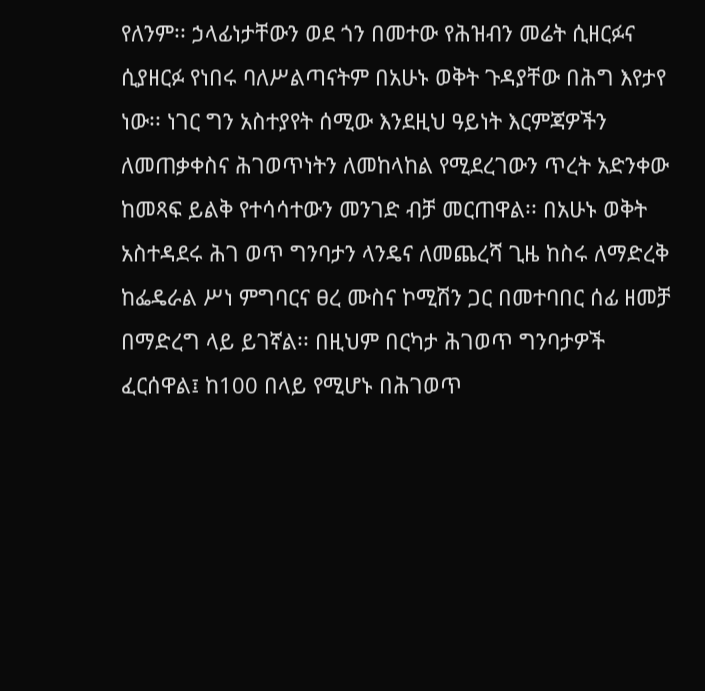የለንም፡፡ ኃላፊነታቸውን ወደ ጎን በመተው የሕዝብን መሬት ሲዘርፉና ሲያዘርፉ የነበሩ ባለሥልጣናትም በአሁኑ ወቅት ጉዳያቸው በሕግ እየታየ ነው፡፡ ነገር ግን አስተያየት ሰሚው እንደዚህ ዓይነት እርምጃዎችን ለመጠቃቀስና ሕገወጥነትን ለመከላከል የሚደረገውን ጥረት አድንቀው ከመጻፍ ይልቅ የተሳሳተውን መንገድ ብቻ መርጠዋል፡፡ በአሁኑ ወቅት አስተዳደሩ ሕገ ወጥ ግንባታን ላንዴና ለመጨረሻ ጊዜ ከስሩ ለማድረቅ ከፌዴራል ሥነ ምግባርና ፀረ ሙስና ኮሚሽን ጋር በመተባበር ሰፊ ዘመቻ በማድረግ ላይ ይገኛል፡፡ በዚህም በርካታ ሕገወጥ ግንባታዎች ፈርሰዋል፤ ከ100 በላይ የሚሆኑ በሕገወጥ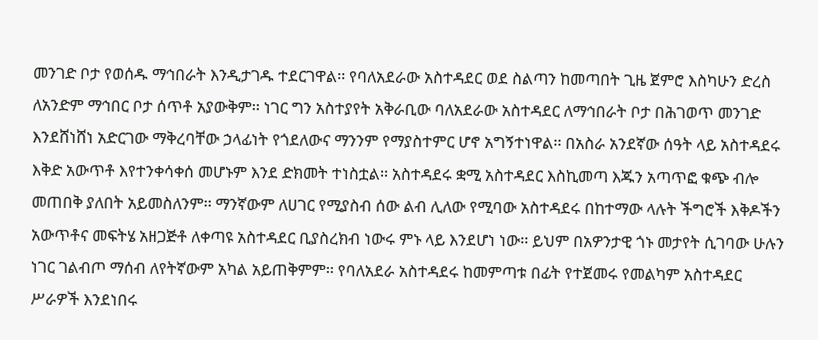መንገድ ቦታ የወሰዱ ማኅበራት እንዲታገዱ ተደርገዋል፡፡ የባለአደራው አስተዳደር ወደ ስልጣን ከመጣበት ጊዜ ጀምሮ እስካሁን ድረስ ለአንድም ማኅበር ቦታ ሰጥቶ አያውቅም፡፡ ነገር ግን አስተያየት አቅራቢው ባለአደራው አስተዳደር ለማኅበራት ቦታ በሕገወጥ መንገድ እንደሸነሸነ አድርገው ማቅረባቸው ኃላፊነት የጎደለውና ማንንም የማያስተምር ሆኖ አግኝተነዋል፡፡ በአስራ አንደኛው ሰዓት ላይ አስተዳደሩ እቅድ አውጥቶ እየተንቀሳቀሰ መሆኑም እንደ ድክመት ተነስቷል፡፡ አስተዳደሩ ቋሚ አስተዳደር እስኪመጣ እጁን አጣጥፎ ቁጭ ብሎ መጠበቅ ያለበት አይመስለንም፡፡ ማንኛውም ለሀገር የሚያስብ ሰው ልብ ሊለው የሚባው አስተዳደሩ በከተማው ላሉት ችግሮች እቅዶችን አውጥቶና መፍትሄ አዘጋጅቶ ለቀጣዩ አስተዳደር ቢያስረክብ ነውሩ ምኑ ላይ እንደሆነ ነው፡፡ ይህም በአዎንታዊ ጎኑ መታየት ሲገባው ሁሉን ነገር ገልብጦ ማሰብ ለየትኛውም አካል አይጠቅምም፡፡ የባለአደራ አስተዳደሩ ከመምጣቱ በፊት የተጀመሩ የመልካም አስተዳደር ሥራዎች እንደነበሩ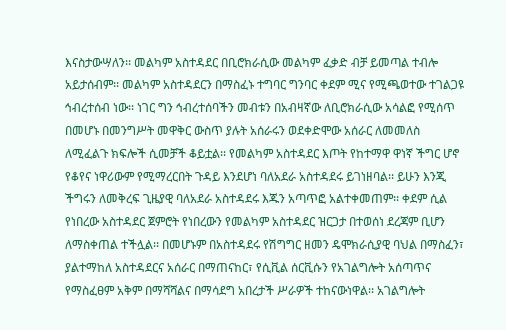እናስታውሣለን፡፡ መልካም አስተዳደር በቢሮክራሲው መልካም ፈቃድ ብቻ ይመጣል ተብሎ አይታሰብም፡፡ መልካም አስተዳደርን በማስፈኑ ተግባር ግንባር ቀደም ሚና የሚጫወተው ተገልጋዩ ኅብረተሰብ ነው፡፡ ነገር ግን ኅብረተሰባችን መብቱን በአብዛኛው ለቢሮክራሲው አሳልፎ የሚሰጥ በመሆኑ በመንግሥት መዋቅር ውስጥ ያሉት አሰራሩን ወደቀድሞው አሰራር ለመመለስ ለሚፈልጉ ክፍሎች ሲመቻች ቆይቷል፡፡ የመልካም አስተዳደር እጦት የከተማዋ ዋነኛ ችግር ሆኖ የቆየና ነዋሪውም የሚማረርበት ጉዳይ እንደሆነ ባለአደራ አስተዳደሩ ይገነዘባል፡፡ ይሁን እንጂ ችግሩን ለመቅረፍ ጊዜያዊ ባለአደራ አስተዳደሩ እጁን አጣጥፎ አልተቀመጠም፡፡ ቀደም ሲል የነበረው አስተዳደር ጀምሮት የነበረውን የመልካም አስተዳደር ዝርጋታ በተወሰነ ደረጃም ቢሆን ለማስቀጠል ተችሏል፡፡ በመሆኑም በአስተዳደሩ የሽግግር ዘመን ዴሞክራሲያዊ ባህል በማስፈን፣ ያልተማከለ አስተዳደርና አሰራር በማጠናከር፣ የሲቪል ሰርቪሱን የአገልግሎት አሰጣጥና የማስፈፀም አቅም በማሻሻልና በማሳደግ አበረታች ሥራዎች ተከናውነዋል፡፡ አገልግሎት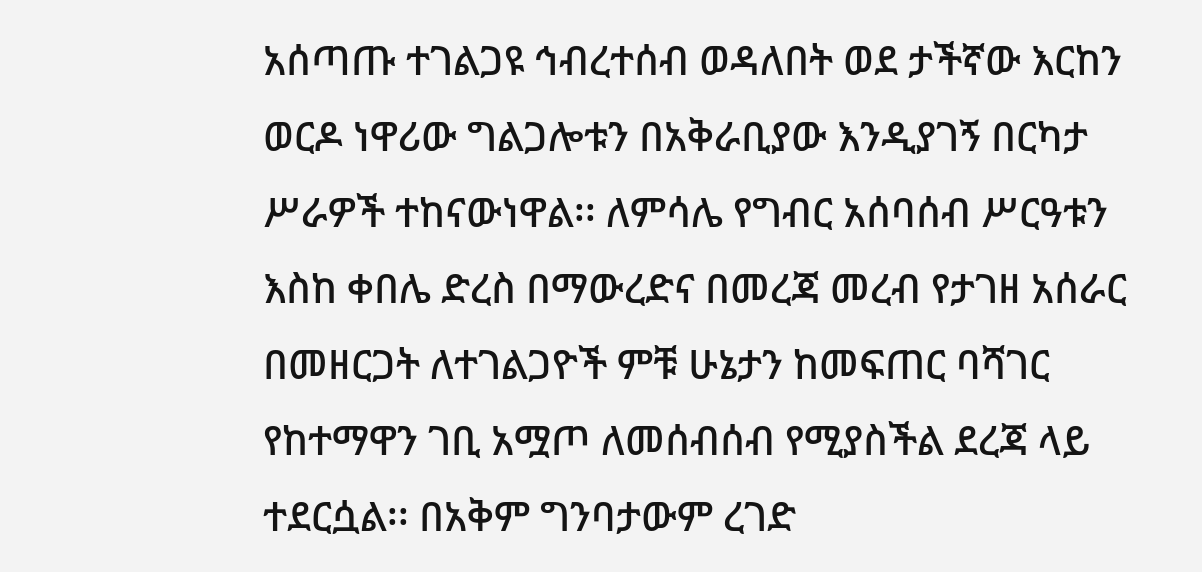አሰጣጡ ተገልጋዩ ኅብረተሰብ ወዳለበት ወደ ታችኛው እርከን ወርዶ ነዋሪው ግልጋሎቱን በአቅራቢያው እንዲያገኝ በርካታ ሥራዎች ተከናውነዋል፡፡ ለምሳሌ የግብር አሰባሰብ ሥርዓቱን እስከ ቀበሌ ድረስ በማውረድና በመረጃ መረብ የታገዘ አሰራር በመዘርጋት ለተገልጋዮች ምቹ ሁኔታን ከመፍጠር ባሻገር የከተማዋን ገቢ አሟጦ ለመሰብሰብ የሚያስችል ደረጃ ላይ ተደርሷል፡፡ በአቅም ግንባታውም ረገድ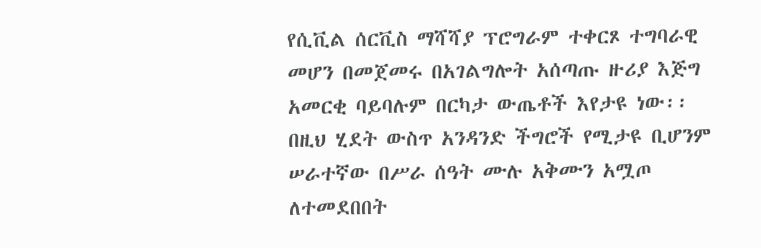የሲቪል ሰርቪስ ማሻሻያ ፕሮግራም ተቀርጾ ተግባራዊ መሆን በመጀመሩ በአገልግሎት አሰጣጡ ዙሪያ እጅግ አመርቂ ባይባሉም በርካታ ውጤቶች እየታዩ ነው፡፡ በዚህ ሂደት ውስጥ አንዳንድ ችግሮች የሚታዩ ቢሆንም ሠራተኛው በሥራ ሰዓት ሙሉ አቅሙን አሟጦ ለተመደበበት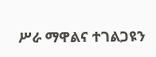ሥራ ማዋልና ተገልጋዩን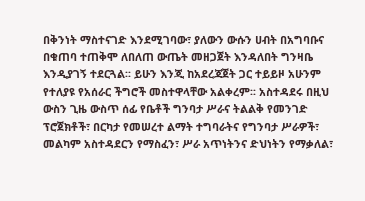በቅንነት ማስተናገድ እንደሚገባው፣ ያለውን ውሱን ሀብት በአግባቡና በቁጠባ ተጠቅሞ ለበለጠ ውጤት መዘጋጀት እንዳለበት ግንዛቤ እንዲያገኝ ተደርጓል፡፡ ይሁን እንጂ ከአደረጃጀት ጋር ተይይዞ አሁንም የተለያዩ የአሰራር ችግሮች መስተዋላቸው አልቀረም፡፡ አስተዳደሩ በዚህ ውስን ጊዜ ውስጥ ሰፊ የቤቶች ግንባታ ሥራና ትልልቅ የመንገድ ፕሮጀክቶች፣ በርካታ የመሠረተ ልማት ተግባራትና የግንባታ ሥራዎች፣ መልካም አስተዳደርን የማስፈን፣ ሥራ አጥነትንና ድህነትን የማቃለል፣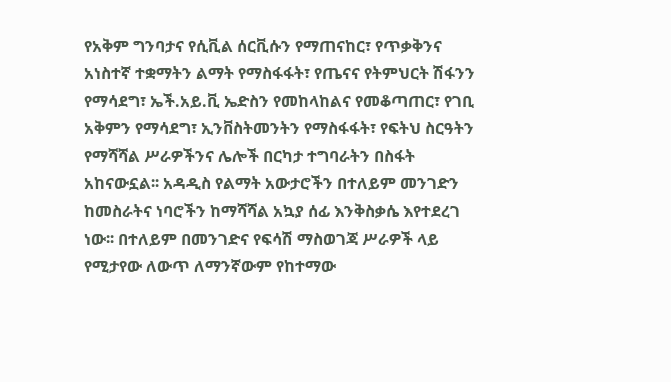የአቅም ግንባታና የሲቪል ሰርቪሱን የማጠናከር፣ የጥቃቅንና አነስተኛ ተቋማትን ልማት የማስፋፋት፣ የጤናና የትምህርት ሽፋንን የማሳደግ፣ ኤች.አይ.ቪ ኤድስን የመከላከልና የመቆጣጠር፣ የገቢ አቅምን የማሳደግ፣ ኢንቨስትመንትን የማስፋፋት፣ የፍትህ ስርዓትን የማሻሻል ሥራዎችንና ሌሎች በርካታ ተግባራትን በስፋት አከናውኗል፡፡ አዳዲስ የልማት አውታሮችን በተለይም መንገድን ከመስራትና ነባሮችን ከማሻሻል አኳያ ሰፊ እንቅስቃሴ እየተደረገ ነው፡፡ በተለይም በመንገድና የፍሳሽ ማስወገጃ ሥራዎች ላይ የሚታየው ለውጥ ለማንኛውም የከተማው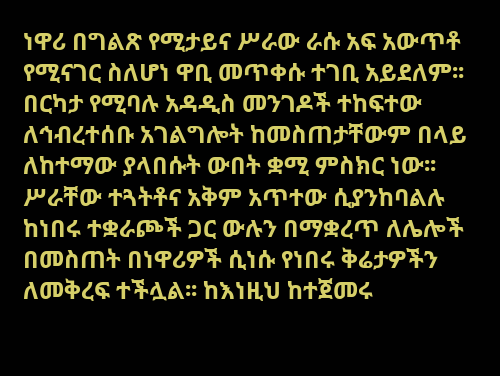ነዋሪ በግልጽ የሚታይና ሥራው ራሱ አፍ አውጥቶ የሚናገር ስለሆነ ዋቢ መጥቀሱ ተገቢ አይደለም፡፡ በርካታ የሚባሉ አዳዲስ መንገዶች ተከፍተው ለኅብረተሰቡ አገልግሎት ከመስጠታቸውም በላይ ለከተማው ያላበሱት ውበት ቋሚ ምስክር ነው፡፡ ሥራቸው ተጓትቶና አቅም አጥተው ሲያንከባልሉ ከነበሩ ተቋራጮች ጋር ውሉን በማቋረጥ ለሌሎች በመስጠት በነዋሪዎች ሲነሱ የነበሩ ቅሬታዎችን ለመቅረፍ ተችሏል፡፡ ከእነዚህ ከተጀመሩ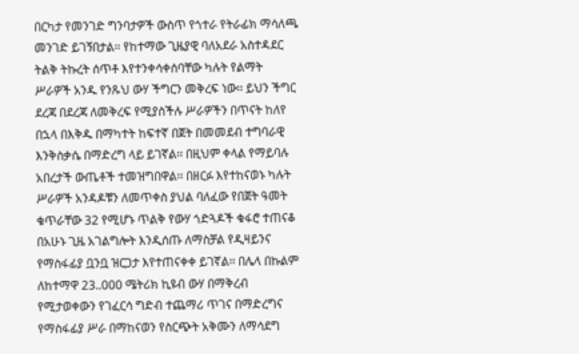በርካታ የመንገድ ግንባታዎች ውስጥ የጎተራ የትራፊክ ማሳለጫ መንገድ ይገኝበታል፡፡ የከተማው ጊዜያዊ ባለአደራ አስተዳደር ትልቅ ትኩረት ሰጥቶ እየተንቀሳቀሰባቸው ካሉት የልማት ሥራዎች አንዱ የንጹህ ውሃ ችግርን መቅረፍ ነው፡፡ ይህን ችግር ደረጃ በደረጃ ለመቅረፍ የሚያስችሉ ሥራዎችን በጥናት ከለየ በኋላ በእቅዱ በማካተት ከፍተኛ በጀት በመመደብ ተግባራዊ እንቅስቃሴ በማድረግ ላይ ይገኛል፡፡ በዚህም ቀላል የማይባሉ አበረታች ውጤቶች ተመዝግበዋል፡፡ በዘርፉ እየተከናወኑ ካሉት ሥራዎች አንዳዶቹን ለመጥቀስ ያህል ባለፈው የበጀት ዓመት ቁጥራቸው 32 የሚሆኑ ጥልቅ የውሃ ጎድጓዶች ቁፋሮ ተጠናቆ በአሁኑ ጊዜ አገልግሎት እንዲሰጡ ለማስቻል የዲዛይንና የማስፋፊያ ቧንቧ ዝርጋታ እየተጠናቀቀ ይገኛል፡፡ በሌላ በኩልም ለከተማዋ 23..000 ሜትሪክ ኪዩብ ውሃ በማቅረብ የሚታወቀውን የገፈርሳ ግድብ ተጨማሪ ጥገና በማድረግና የማስፋፊያ ሥራ በማከናወን የስርጭት አቅሙን ለማሳደግ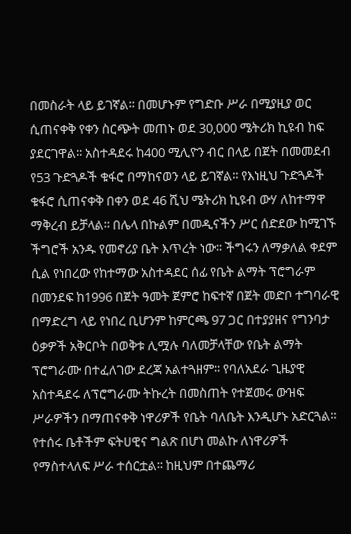በመስራት ላይ ይገኛል፡፡ በመሆኑም የግድቡ ሥራ በሚያዚያ ወር ሲጠናቀቅ የቀን ስርጭት መጠኑ ወደ 30,000 ሜትሪክ ኪዩብ ከፍ ያደርገዋል፡፡ አስተዳደሩ ከ400 ሚሊዮን ብር በላይ በጀት በመመደብ የ53 ጉድጓዶች ቁፋሮ በማከናወን ላይ ይገኛል፡፡ የእነዚህ ጉድጓዶች ቁፋሮ ሲጠናቀቅ በቀን ወደ 46 ሺህ ሜትሪክ ኪዩብ ውሃ ለከተማዋ ማቅረብ ይቻላል፡፡ በሌላ በኩልም በመዲናችን ሥር ሰድደው ከሚገኙ ችግሮች አንዱ የመኖሪያ ቤት እጥረት ነው፡፡ ችግሩን ለማቃለል ቀደም ሲል የነበረው የከተማው አስተዳደር ሰፊ የቤት ልማት ፕሮግራም በመንደፍ ከ1996 በጀት ዓመት ጀምሮ ከፍተኛ በጀት መድቦ ተግባራዊ በማድረግ ላይ የነበረ ቢሆንም ከምርጫ 97 ጋር በተያያዘና የግንባታ ዕቃዎች አቅርቦት በወቅቱ ሊሟሉ ባለመቻላቸው የቤት ልማት ፕሮግራሙ በተፈለገው ደረጃ አልተጓዘም፡፡ የባለአደራ ጊዜያዊ አስተዳደሩ ለፕሮግራሙ ትኩረት በመስጠት የተጀመሩ ውዝፍ ሥራዎችን በማጠናቀቅ ነዋሪዎች የቤት ባለቤት እንዲሆኑ አድርጓል፡፡ የተሰሩ ቤቶችም ፍትሀዊና ግልጽ በሆነ መልኩ ለነዋሪዎች የማስተላለፍ ሥራ ተሰርቷል፡፡ ከዚህም በተጨማሪ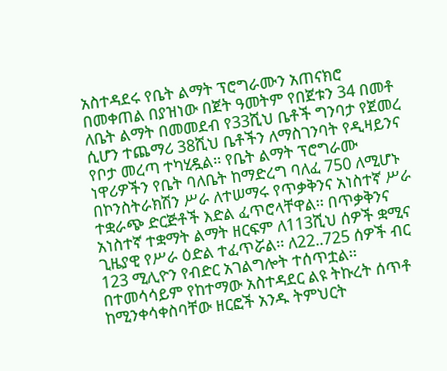አስተዳደሩ የቤት ልማት ፕሮግራሙን አጠናክሮ በመቀጠል በያዝነው በጀት ዓመትም የበጀቱን 34 በመቶ ለቤት ልማት በመመደብ የ33ሺህ ቤቶች ግንባታ የጀመረ ሲሆን ተጨማሪ 38ሺህ ቤቶችን ለማስገንባት የዲዛይንና የቦታ መረጣ ተካሂዷል፡፡ የቤት ልማት ፕሮግራሙ ነዋሪዎችን የቤት ባለቤት ከማድረግ ባለፈ 750 ለሚሆኑ በኮንስትራክሽን ሥራ ለተሠማሩ የጥቃቅንና አነስተኛ ሥራ ተቋራጭ ድርጅቶች እድል ፈጥሮላቸዋል፡፡ በጥቃቅንና አነስተኛ ተቋማት ልማት ዘርፍም ለ113ሺህ ሰዎች ቋሚና ጊዜያዊ የሥራ ዕድል ተፈጥሯል፡፡ ለ22..725 ሰዎች ብር 123 ሚሊዮን የብድር አገልግሎት ተሰጥቷል፡፡ በተመሳሳይም የከተማው አስተዳደር ልዩ ትኩረት ሰጥቶ ከሚንቀሳቀስባቸው ዘርፎች አንዱ ትምህርት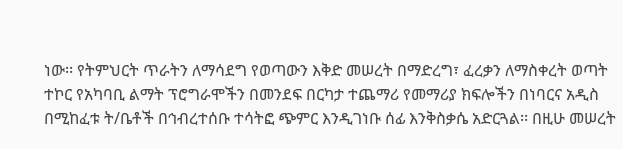ነው፡፡ የትምህርት ጥራትን ለማሳደግ የወጣውን እቅድ መሠረት በማድረግ፣ ፈረቃን ለማስቀረት ወጣት ተኮር የአካባቢ ልማት ፕሮግራሞችን በመንደፍ በርካታ ተጨማሪ የመማሪያ ክፍሎችን በነባርና አዲስ በሚከፈቱ ት/ቤቶች በኅብረተሰቡ ተሳትፎ ጭምር እንዲገነቡ ሰፊ እንቅስቃሴ አድርጓል፡፡ በዚሁ መሠረት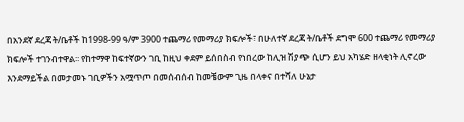በአንደኛ ደረጃ ት/ቤቶች ከ1998-99 ዓ/ም 3900 ተጨማሪ የመማሪያ ክፍሎች፣ በሁለተኛ ደረጃ ት/ቤቶች ደግሞ 600 ተጨማሪ የመማሪያ ክፍሎች ተገንብተዋል፡፡ የከተማዋ ከፍተኛውን ገቢ ከዚህ ቀደም ይሰበስብ የነበረው ከሊዝ ሽያጭ ሲሆን ይህ አካሄድ ዘላቂነት ሊኖረው እንደማይችል በመታመኑ ገቢዎችን አሟጥጦ በመሰብሰብ ከመቼውም ጊዜ በላቀና በተሻለ ሁኔታ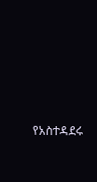የአስተዳደሩ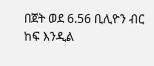በጀት ወደ 6.56 ቢሊዮን ብር ከፍ እንዲል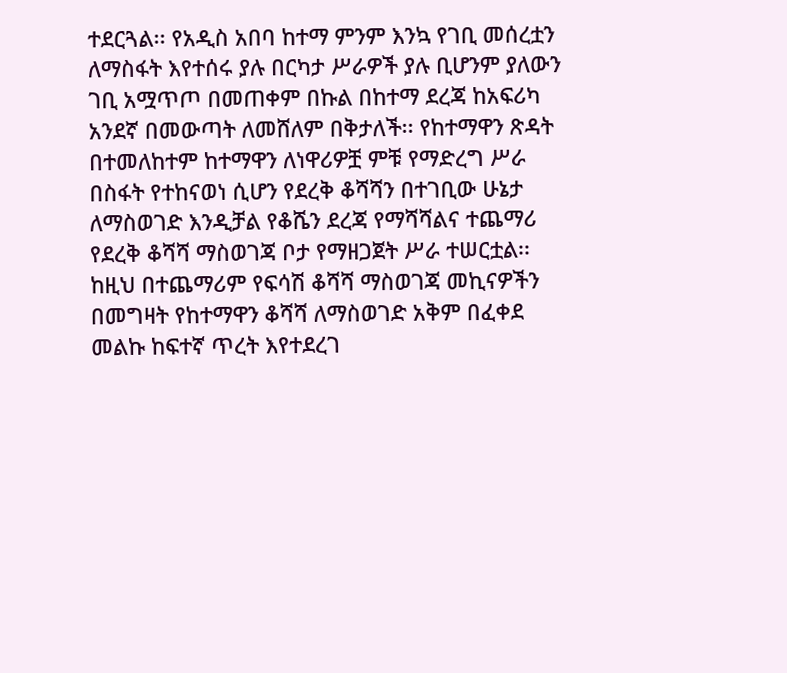ተደርጓል፡፡ የአዲስ አበባ ከተማ ምንም እንኳ የገቢ መሰረቷን ለማስፋት እየተሰሩ ያሉ በርካታ ሥራዎች ያሉ ቢሆንም ያለውን ገቢ አሟጥጦ በመጠቀም በኩል በከተማ ደረጃ ከአፍሪካ አንደኛ በመውጣት ለመሸለም በቅታለች፡፡ የከተማዋን ጽዳት በተመለከተም ከተማዋን ለነዋሪዎቿ ምቹ የማድረግ ሥራ በስፋት የተከናወነ ሲሆን የደረቅ ቆሻሻን በተገቢው ሁኔታ ለማስወገድ እንዲቻል የቆሼን ደረጃ የማሻሻልና ተጨማሪ የደረቅ ቆሻሻ ማስወገጃ ቦታ የማዘጋጀት ሥራ ተሠርቷል፡፡ ከዚህ በተጨማሪም የፍሳሽ ቆሻሻ ማስወገጃ መኪናዎችን በመግዛት የከተማዋን ቆሻሻ ለማስወገድ አቅም በፈቀደ መልኩ ከፍተኛ ጥረት እየተደረገ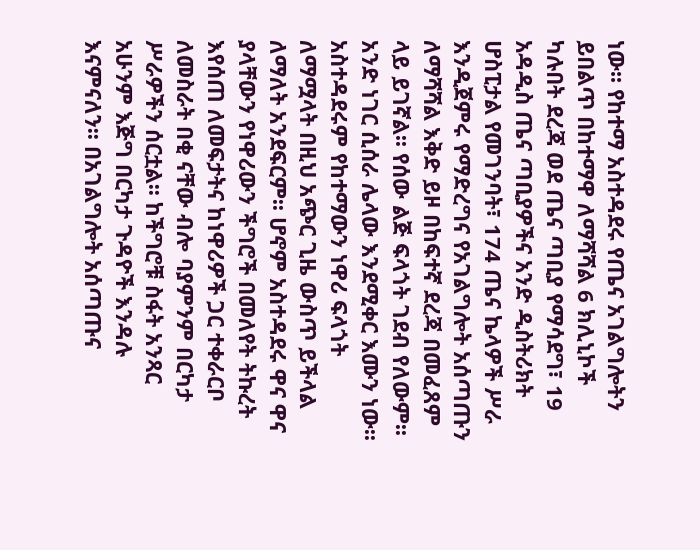ነው፡፡ የከተማ አስተዳደሩ የጤና አገልግሎትን ይበልጥ በከተማዋ ለማሻሻል 6 ክሊኒኮች ካሉበት ደረጃ ወደ ጤና ጣቢያ የማሳደግ፣ 19 አዳዲስ ጤና ጣቢያዎችና አንድ ዲስትሪክት ሆስፒታል የመገንባት፣ 174 ጤና ኬላዎች ሥራ እንዲጀምሩ የማድረግና የአገልግሎት አሰጣጡን ለማሻሻል እቅድ ይዞ በከፍተኛ ደረጃ በመፈጸም ላይ ይገኛል፡፡ የሰው ልጅ ፍላጎት ገደብ የለውም፡፡ አንድ ነገር ሲሰራ ሌላው እንደሚቀር እሙን ነው፡፡ አስተዳደሩም የከተማውን ነዋሪ ፍላጎት ለማሟላት በዚህ አጭር ጊዜ ውስጥ ይችላል ለማለት አንደፍርም፡፡ ሆኖም አስተዳደሩ ዋና ዋና ያላቸውን የነዋሪውን ችግሮች በመለየት ትኩረት እየሰጠ ለመፍታትና ከነዋሪዎች ጋር ተቀራርቦ ለመስራት በቂ ናቸው ብሎ ባያምንም በርካታ ሥራዎችን ሰርቷል፡፡ ከችግሮቹ ስፋት አንጻር አሁንም እጅግ በርካታ ጉዳዮች እንዳሉ እናምናለን፡፡ በአገልግሎት አሰጣጡና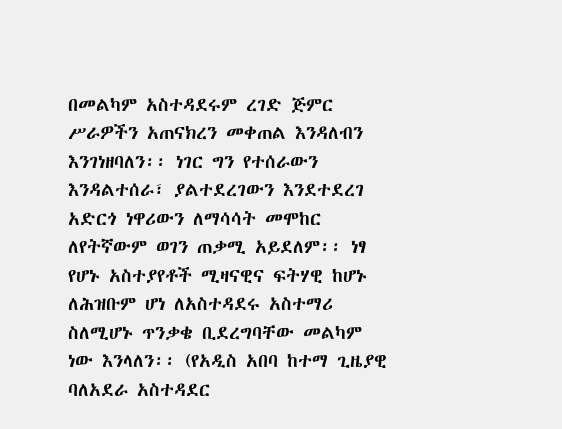በመልካም አስተዳደሩም ረገድ ጅምር ሥራዎችን አጠናክረን መቀጠል እንዳለብን እንገነዘባለን፡፡ ነገር ግን የተሰራውን እንዳልተሰራ፣ ያልተደረገውን እንደተደረገ አድርጎ ነዋሪውን ለማሳሳት መሞከር ለየትኛውም ወገን ጠቃሚ አይደለም፡፡ ነፃ የሆኑ አስተያየቶች ሚዛናዊና ፍትሃዊ ከሆኑ ለሕዝቡም ሆነ ለአስተዳደሩ አስተማሪ ስለሚሆኑ ጥንቃቄ ቢደረግባቸው መልካም ነው እንላለን፡፡ (የአዲስ አበባ ከተማ ጊዜያዊ ባለአደራ አስተዳደር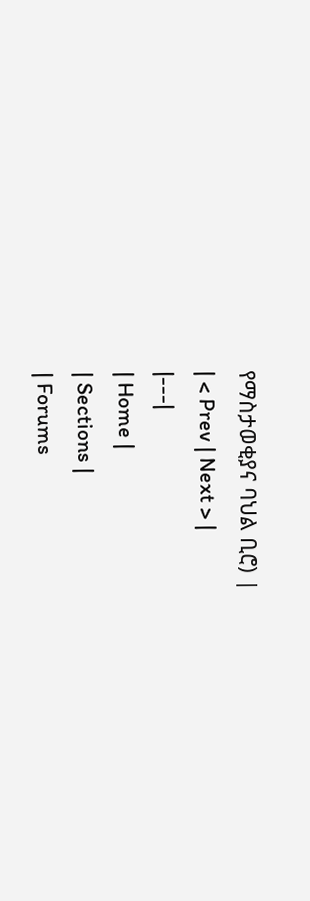የማስታወቂያና ባህል ቢሮ) |
| < Prev | Next > |
|---|
| Home |
| Sections |
| Forums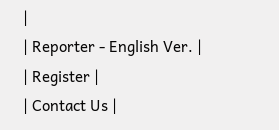|
| Reporter - English Ver. |
| Register |
| Contact Us |